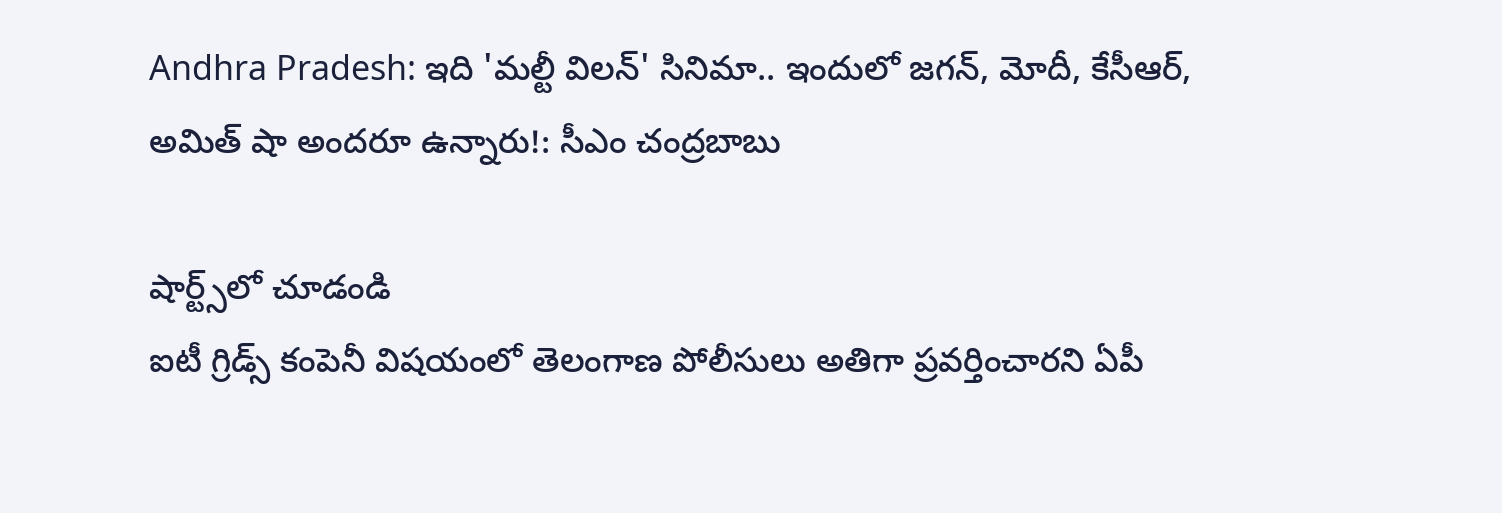Andhra Pradesh: ఇది 'మల్టీ విలన్' సినిమా.. ఇందులో జగన్, మోదీ, కేసీఆర్, అమిత్ షా అందరూ ఉన్నారు!: సీఎం చంద్రబాబు

షార్ట్స్‌లో చూడండి
ఐటీ గ్రిడ్స్ కంపెనీ విషయంలో తెలంగాణ పోలీసులు అతిగా ప్రవర్తించారని ఏపీ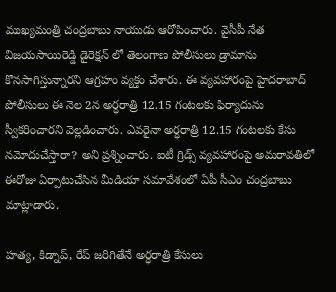ముఖ్యమంత్రి చంద్రబాబు నాయుడు ఆరోపించారు. వైసీపీ నేత విజయసాయిరెడ్డి డైరెక్షన్ లో తెలంగాణ పోలీసులు డ్రామాను కొనసాగిస్తున్నారని ఆగ్రహం వ్యక్తం చేశారు. ఈ వ్యవహారంపై హైదరాబాద్ పోలీసులు ఈ నెల 2న అర్ధరాత్రి 12.15 గంటలకు ఫిర్యాదును స్వీకరించారని వెల్లడించారు. ఎవరైనా అర్ధరాత్రి 12.15 గంటలకు కేసు నమోదుచేస్తారా? అని ప్రశ్నించారు. ఐటీ గ్రిడ్స్ వ్యవహారంపై అమరావతిలో ఈరోజు ఏర్పాటుచేసిన మీడియా సమావేశంలో ఏపీ సీఎం చంద్రబాబు మాట్లాడారు.

హత్య, కిడ్నాప్, రేప్ జరిగితేనే అర్ధరాత్రి కేసులు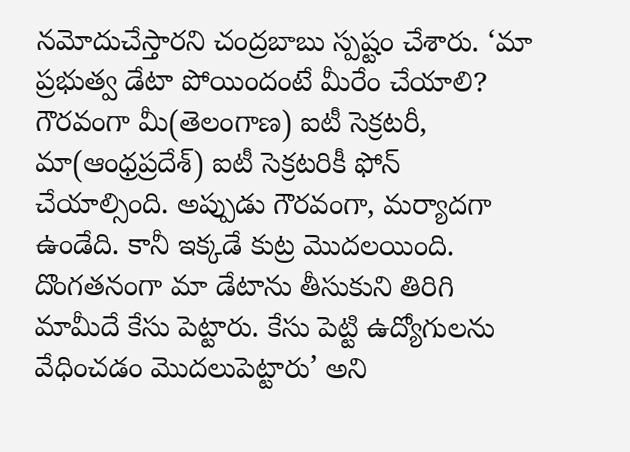నమోదుచేస్తారని చంద్రబాబు స్పష్టం చేశారు. ‘మా ప్రభుత్వ డేటా పోయిందంటే మీరేం చేయాలి? గౌరవంగా మీ(తెలంగాణ) ఐటీ సెక్రటరీ, మా(ఆంధ్రప్రదేశ్) ఐటీ సెక్రటరికీ ఫోన్ చేయాల్సింది. అప్పుడు గౌరవంగా, మర్యాదగా ఉండేది. కానీ ఇక్కడే కుట్ర మొదలయింది. దొంగతనంగా మా డేటాను తీసుకుని తిరిగి మామీదే కేసు పెట్టారు. కేసు పెట్టి ఉద్యోగులను వేధించడం మొదలుపెట్టారు’ అని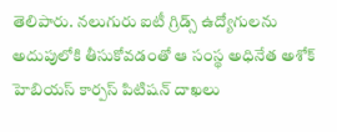తెలిపారు. నలుగురు ఐటీ గ్రిడ్స్ ఉద్యోగులను అదుపులోకి తీసుకోవడంతో ఆ సంస్థ అధినేత అశోక్ హెబియస్ కార్పస్ పిటిషన్ దాఖలు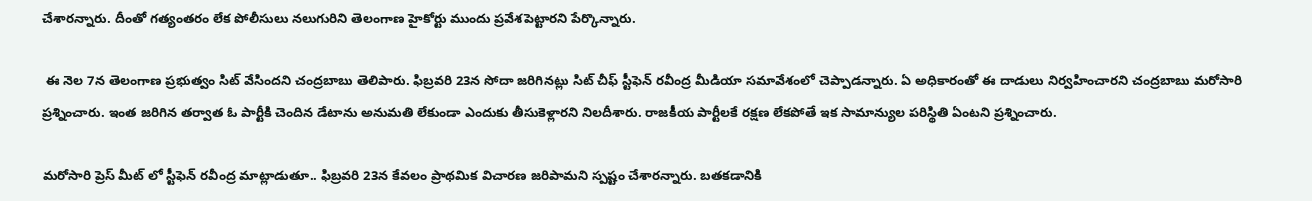చేశారన్నారు. దీంతో గత్యంతరం లేక పోలీసులు నలుగురిని తెలంగాణ హైకోర్టు ముందు ప్రవేశపెట్టారని పేర్కొన్నారు.

 ఈ నెల 7న తెలంగాణ ప్రభుత్వం సిట్ వేసిందని చంద్రబాబు తెలిపారు. ఫిబ్రవరి 23న సోదా జరిగినట్లు సిట్ చీఫ్ స్టీఫెన్ రవీంద్ర మీడియా సమావేశంలో చెప్పాడన్నారు. ఏ అధికారంతో ఈ దాడులు నిర్వహించారని చంద్రబాబు మరోసారి ప్రశ్నించారు. ఇంత జరిగిన తర్వాత ఓ పార్టీకి చెందిన డేటాను అనుమతి లేకుండా ఎందుకు తీసుకెళ్లారని నిలదీశారు. రాజకీయ పార్టీలకే రక్షణ లేకపోతే ఇక సామాన్యుల పరిస్థితి ఏంటని ప్రశ్నించారు.

మరోసారి ప్రెస్ మీట్ లో స్టీఫెన్ రవీంద్ర మాట్లాడుతూ.. ఫిబ్రవరి 23న కేవలం ప్రాథమిక విచారణ జరిపామని స్పష్టం చేశారన్నారు. బతకడానికి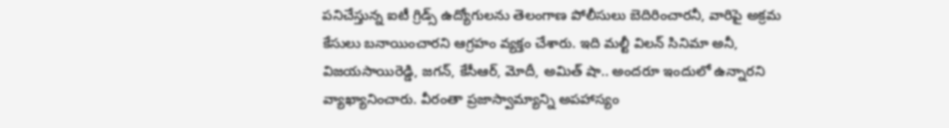పనిచేస్తున్న ఐటీ గ్రిడ్స్ ఉద్యోగులను తెలంగాణ పోలీసులు బెదిరించారనీ, వారిపై అక్రమ కేసులు బనాయించారని ఆగ్రహం వ్యక్తం చేశారు. ఇది మల్టీ విలన్ సినిమా అనీ, విజయసాయిరెడ్డి, జగన్, కేసీఆర్, మోదీ, అమిత్ షా.. అందరూ ఇందులో ఉన్నారని వ్యాఖ్యానించారు. వీరంతా ప్రజాస్వామ్యాన్ని అపహాస్యం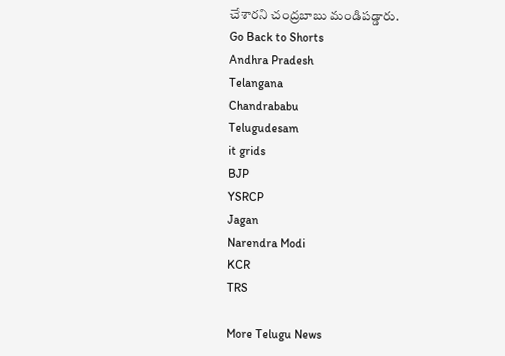చేశారని చంద్రబాబు మండిపడ్డారు.
Go Back to Shorts
Andhra Pradesh
Telangana
Chandrababu
Telugudesam
it grids
BJP
YSRCP
Jagan
Narendra Modi
KCR
TRS

More Telugu News